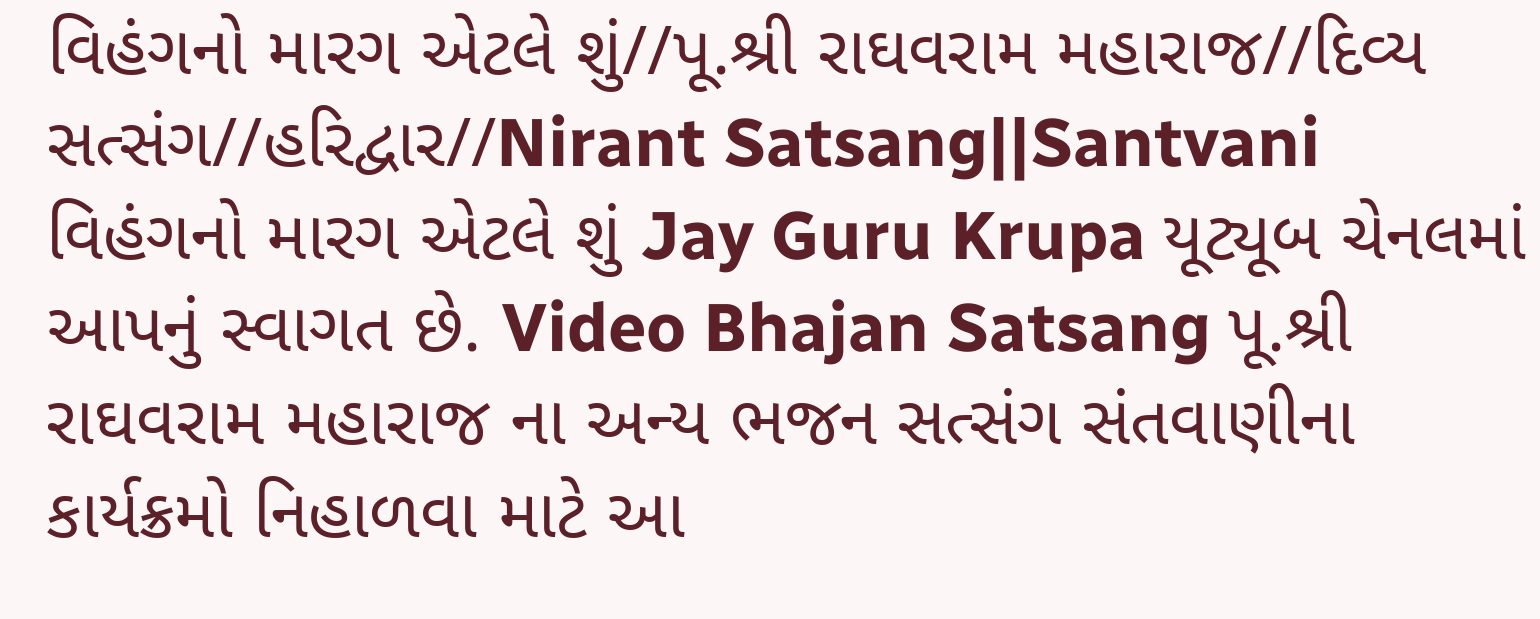વિહંગનો મારગ એટલે શું//પૂ.શ્રી રાઘવરામ મહારાજ//દિવ્ય સત્સંગ//હરિદ્વાર//Nirant Satsang||Santvani
વિહંગનો મારગ એટલે શું Jay Guru Krupa યૂટ્યૂબ ચેનલમાં આપનું સ્વાગત છે. Video Bhajan Satsang પૂ.શ્રી રાઘવરામ મહારાજ ના અન્ય ભજન સત્સંગ સંતવાણીના કાર્યક્રમો નિહાળવા માટે આ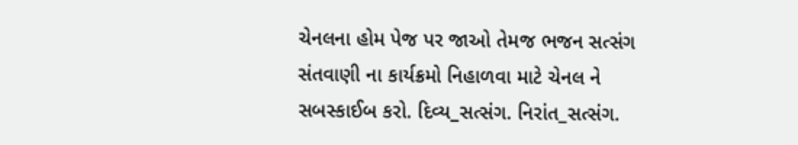ચેનલના હોમ પેજ પર જાઓ તેમજ ભજન સત્સંગ સંતવાણી ના કાર્યક્રમો નિહાળવા માટે ચેનલ ને સબસ્કાઈબ કરો. દિવ્ય_સત્સંગ. નિરાંત_સત્સંગ.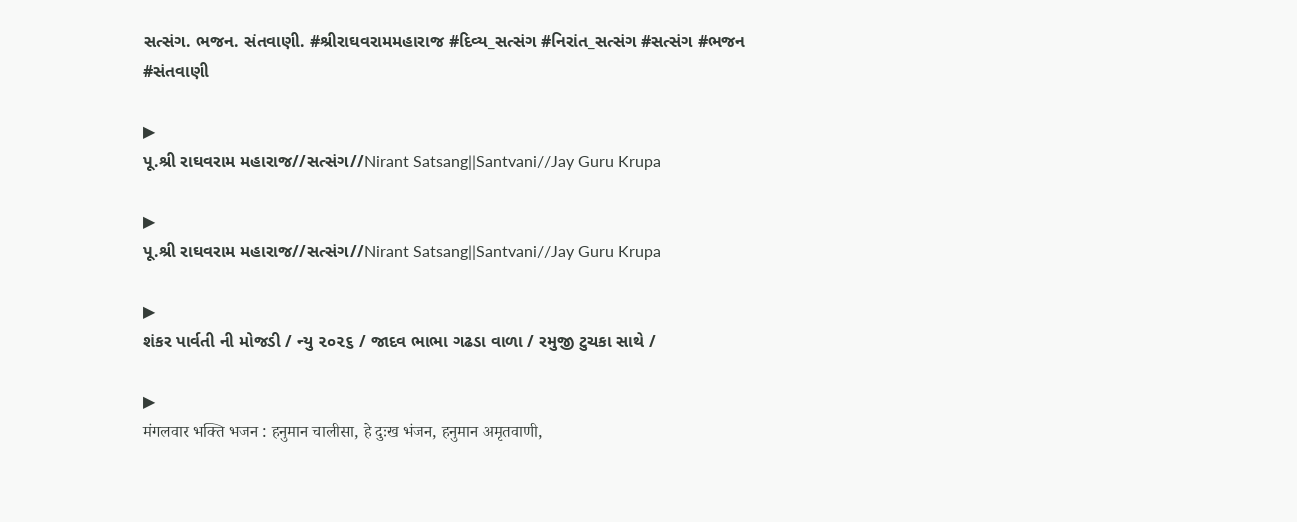સત્સંગ. ભજન. સંતવાણી. #શ્રીરાઘવરામમહારાજ #દિવ્ય_સત્સંગ #નિરાંત_સત્સંગ #સત્સંગ #ભજન #સંતવાણી

▶
પૂ.શ્રી રાઘવરામ મહારાજ//સત્સંગ//Nirant Satsang||Santvani//Jay Guru Krupa

▶
પૂ.શ્રી રાઘવરામ મહારાજ//સત્સંગ//Nirant Satsang||Santvani//Jay Guru Krupa

▶
શંકર પાર્વતી ની મોજડી / ન્યુ ૨૦૨૬ / જાદવ ભાભા ગઢડા વાળા / રમુજી ટુચકા સાથે /

▶
मंगलवार भक्ति भजन : हनुमान चालीसा, हे दुःख भंजन, हनुमान अमृतवाणी,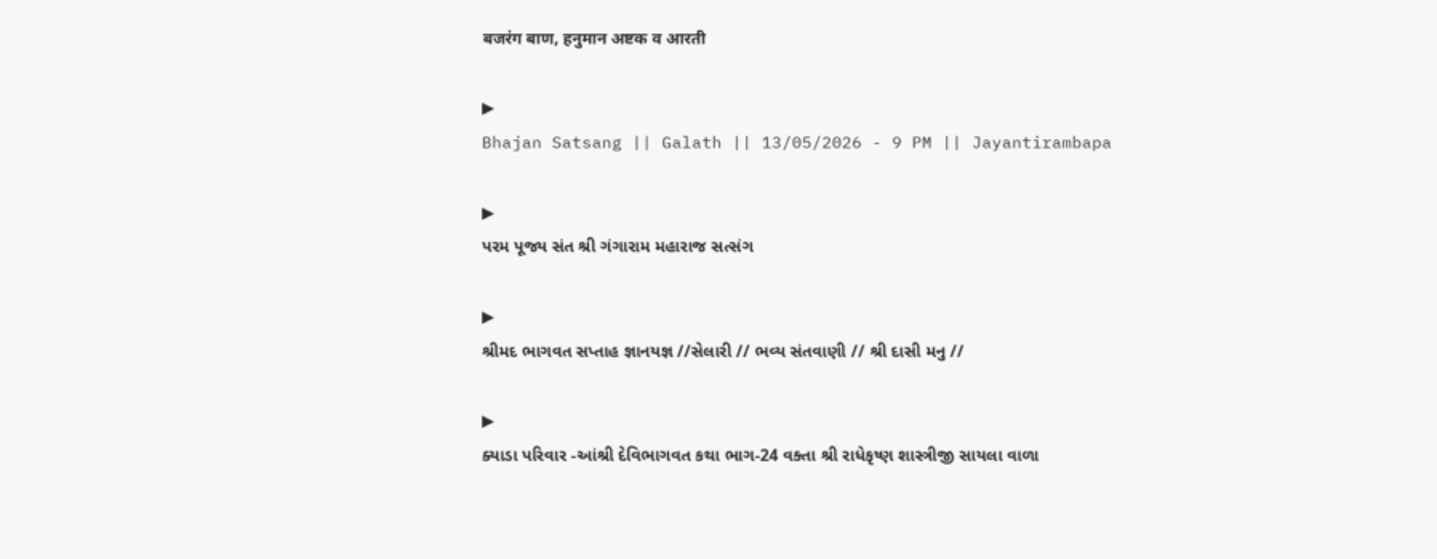बजरंग बाण, हनुमान अष्टक व आरती

▶
Bhajan Satsang || Galath || 13/05/2026 - 9 PM || Jayantirambapa

▶
પરમ પૂજ્ય સંત શ્રી ગંગારામ મહારાજ સત્સંગ

▶
શ્રીમદ ભાગવત સપ્તાહ જ્ઞાનયજ્ઞ //સેલારી // ભવ્ય સંતવાણી // શ્રી દાસી મનુ //

▶
ક્યાડા પરિવાર -આંશ્રી દેવિભાગવત કથા ભાગ-24 વક્તા શ્રી રાધેકૃષ્ણ શાસ્ત્રીજી સાયલા વાળા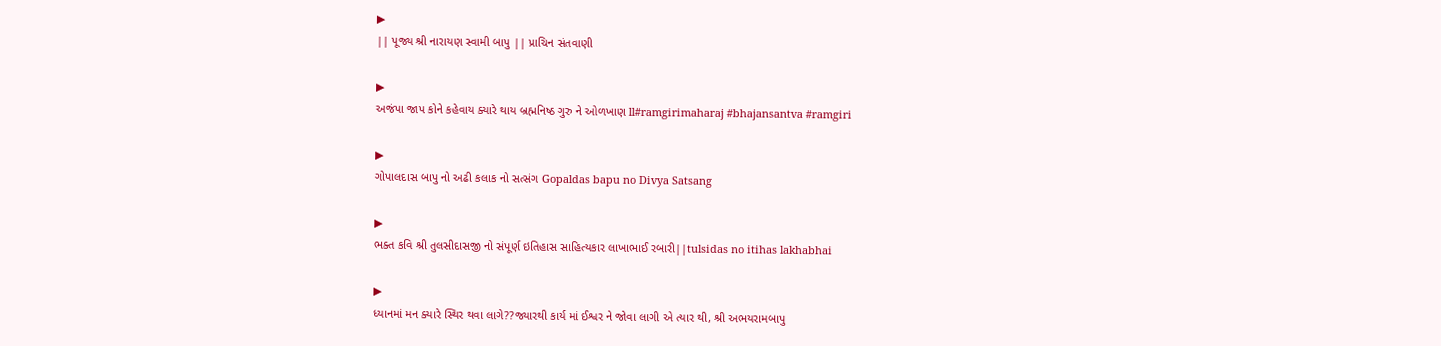▶
|| પૂજ્ય શ્રી નારાયણ સ્વામી બાપુ || પ્રાચિન સંતવાણી

▶
અજંપા જાપ કોને કહેવાય ક્યારે થાય બ્રહ્મનિષ્ઠ ગુરુ ને ઓળખાણ ll#ramgirimaharaj #bhajansantva #ramgiri

▶
ગોપાલદાસ બાપુ નો અઢી કલાક નો સત્સંગ Gopaldas bapu no Divya Satsang

▶
ભક્ત કવિ શ્રી તુલસીદાસજી નો સંપૂર્ણ ઇતિહાસ સાહિત્યકાર લાખાભાઈ રબારી||tulsidas no itihas lakhabhai

▶
ધ્યાનમાં મન ક્યારે સ્થિર થવા લાગે??જ્યારથી કાર્ય માં ઈશ્વર ને જોવા લાગી એ ત્યાર થી, શ્રી અભયરામબાપુ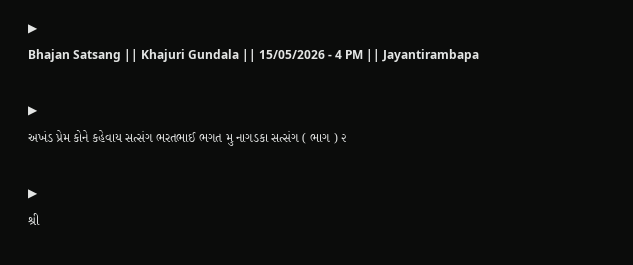▶
Bhajan Satsang || Khajuri Gundala || 15/05/2026 - 4 PM || Jayantirambapa

▶
અખંડ પ્રેમ કોને કહેવાય સત્સંગ ભરતભાઈ ભગત મુ નાગડકા સત્સંગ ( ભાગ ) ૨

▶
શ્રી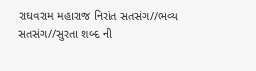રાઘવરામ મહારાજ નિરાંત સતસંગ//ભવ્ય સતસંગ//સુરતા શબ્દ ની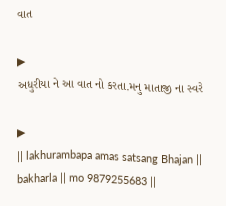વાત

▶
અધુરીયા ને આ વાત નો કરતા.મનુ માતાજી ના સ્વરે

▶
|| lakhurambapa amas satsang Bhajan || bakharla || mo 9879255683 ||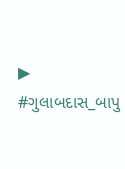▶
#ગુલાબદાસ_બાપુ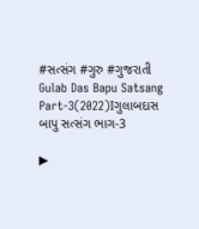#સત્સંગ #ગુરુ #ગુજરાતી Gulab Das Bapu Satsang Part-3(2022)Iગુલાબદાસ બાપુ સત્સંગ ભાગ-3

▶